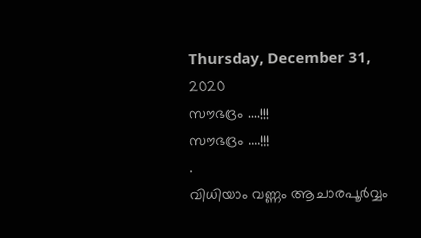Thursday, December 31, 2020
സൗഭദ്രം ....!!!
സൗഭദ്രം ....!!!
.
വിധിയാം വണ്ണം ആചാരപൂർവ്വം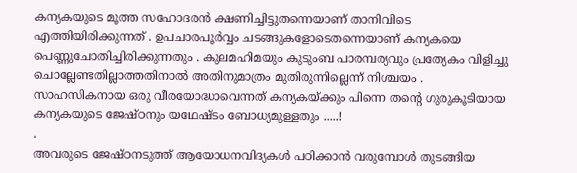കന്യകയുടെ മൂത്ത സഹോദരൻ ക്ഷണിച്ചിട്ടുതന്നെയാണ് താനിവിടെ എത്തിയിരിക്കുന്നത് . ഉപചാരപൂർവ്വം ചടങ്ങുകളോടെതന്നെയാണ് കന്യകയെ പെണ്ണുചോതിച്ചിരിക്കുന്നതും . കുലമഹിമയും കുടുംബ പാരമ്പര്യവും പ്രത്യേകം വിളിച്ചു ചൊല്ലേണ്ടതില്ലാത്തതിനാൽ അതിനുമാത്രം മുതിരുന്നില്ലെന്ന് നിശ്ചയം . സാഹസികനായ ഒരു വീരയോദ്ധാവെന്നത് കന്യകയ്ക്കും പിന്നെ തന്റെ ഗുരുകൂടിയായ കന്യകയുടെ ജേഷ്ഠനും യഥേഷ്ടം ബോധ്യമുള്ളതും .....!
.
അവരുടെ ജേഷ്ഠനടുത്ത് ആയോധനവിദ്യകൾ പഠിക്കാൻ വരുമ്പോൾ തുടങ്ങിയ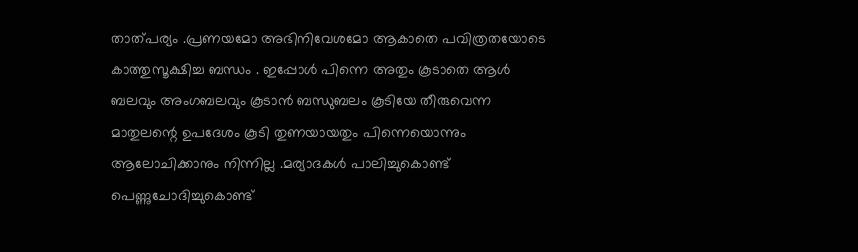താത്പര്യം .പ്രണയമോ അഭിനിവേശമോ ആകാതെ പവിത്രതയോടെ കാത്തുസൂക്ഷിച്ച ബന്ധം . ഇപ്പോൾ പിന്നെ അതും കൂടാതെ ആൾ ബലവും അംഗബലവും കൂടാൻ ബന്ധുബലം കൂടിയേ തീരുവെന്ന മാതുലന്റെ ഉപദേശം കൂടി തുണയായതും പിന്നെയൊന്നും ആലോചിക്കാനും നിന്നില്ല .മര്യാദകൾ പാലിച്ചുകൊണ്ട് പെണ്ണുചോദിച്ചുകൊണ്ട്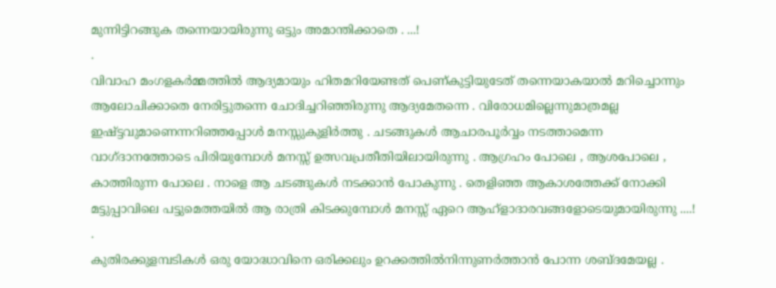മുന്നിട്ടിറങ്ങുക തന്നെയായിരുന്നു ഒട്ടും അമാന്തിക്കാതെ . ...!
.
വിവാഹ മംഗളകർമ്മത്തിൽ ആദ്യമായും ഹിതമറിയേണ്ടത് പെണ്കുട്ടിയുടേത് തന്നെയാകയാൽ മറിച്ചൊന്നും ആലോചിക്കാതെ നേരിട്ടുതന്നെ ചോദിച്ചറിഞ്ഞിരുന്നു ആദ്യമേതന്നെ . വിരോധമില്ലെന്നുമാത്രമല്ല ഇഷ്ട്ടവുമാണെന്നറിഞ്ഞപ്പോൾ മനസ്സുകുളിർത്തു . ചടങ്ങുകൾ ആചാരപൂർവ്വം നടത്താമെന്ന വാഗ്ദാനത്തോടെ പിരിയുമ്പോൾ മനസ്സ് ഉത്സവപ്രതീതിയിലായിരുന്നു . ആഗ്രഹം പോലെ , ആശപോലെ , കാത്തിരുന്ന പോലെ . നാളെ ആ ചടങ്ങുകൾ നടക്കാൻ പോകുന്നു . തെളിഞ്ഞ ആകാശത്തേക്ക് നോക്കി മട്ടുപ്പാവിലെ പട്ടുമെത്തയിൽ ആ രാത്രി കിടക്കുമ്പോൾ മനസ്സ് ഏറെ ആഹ്ളാദാരവങ്ങളോടെയുമായിരുന്നു ....!
.
കുതിരക്കുളമ്പടികൾ ഒരു യോദ്ധാവിനെ ഒരിക്കലും ഉറക്കത്തിൽനിന്നുണർത്താൻ പോന്ന ശബ്ദമേയല്ല .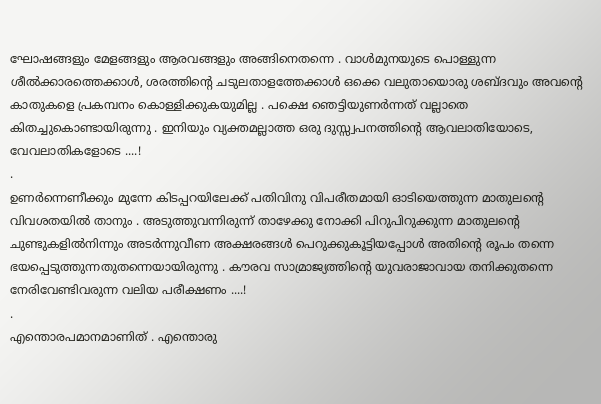ഘോഷങ്ങളും മേളങ്ങളും ആരവങ്ങളും അങ്ങിനെതന്നെ . വാൾമുനയുടെ പൊള്ളുന്ന ശീൽക്കാരത്തെക്കാൾ, ശരത്തിന്റെ ചടുലതാളത്തേക്കാൾ ഒക്കെ വലുതായൊരു ശബ്ദവും അവന്റെ കാതുകളെ പ്രകമ്പനം കൊള്ളിക്കുകയുമില്ല . പക്ഷെ ഞെട്ടിയുണർന്നത് വല്ലാതെ കിതച്ചുകൊണ്ടായിരുന്നു . ഇനിയും വ്യക്തമല്ലാത്ത ഒരു ദുസ്സ്വപനത്തിന്റെ ആവലാതിയോടെ, വേവലാതികളോടെ ....!
.
ഉണർന്നെണീക്കും മുന്നേ കിടപ്പറയിലേക്ക് പതിവിനു വിപരീതമായി ഓടിയെത്തുന്ന മാതുലന്റെ വിവശതയിൽ താനും . അടുത്തുവന്നിരുന്ന് താഴേക്കു നോക്കി പിറുപിറുക്കുന്ന മാതുലന്റെ ചുണ്ടുകളിൽനിന്നും അടർന്നുവീണ അക്ഷരങ്ങൾ പെറുക്കുകൂട്ടിയപ്പോൾ അതിന്റെ രൂപം തന്നെ ഭയപ്പെടുത്തുന്നതുതന്നെയായിരുന്നു . കൗരവ സാമ്രാജ്യത്തിന്റെ യുവരാജാവായ തനിക്കുതന്നെ നേരിവേണ്ടിവരുന്ന വലിയ പരീക്ഷണം ....!
.
എന്തൊരപമാനമാണിത് . എന്തൊരു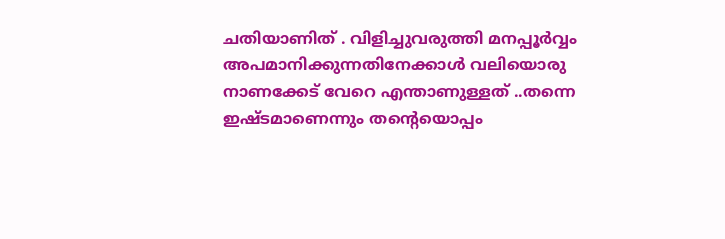ചതിയാണിത് . വിളിച്ചുവരുത്തി മനപ്പൂർവ്വം അപമാനിക്കുന്നതിനേക്കാൾ വലിയൊരു നാണക്കേട് വേറെ എന്താണുള്ളത് ..തന്നെ ഇഷ്ടമാണെന്നും തന്റെയൊപ്പം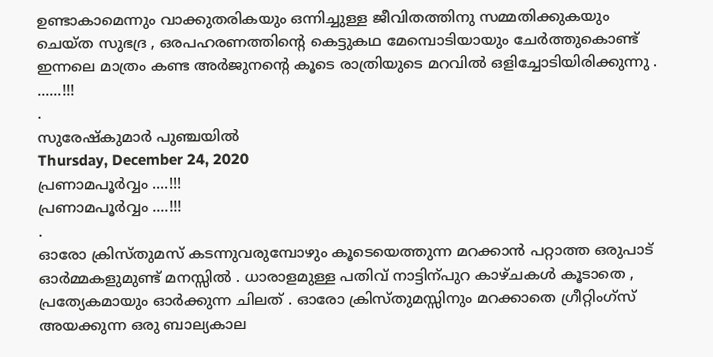ഉണ്ടാകാമെന്നും വാക്കുതരികയും ഒന്നിച്ചുള്ള ജീവിതത്തിനു സമ്മതിക്കുകയും
ചെയ്ത സുഭദ്ര , ഒരപഹരണത്തിന്റെ കെട്ടുകഥ മേമ്പൊടിയായും ചേർത്തുകൊണ്ട് ഇന്നലെ മാത്രം കണ്ട അർജുനന്റെ കൂടെ രാത്രിയുടെ മറവിൽ ഒളിച്ചോടിയിരിക്കുന്നു . ......!!!
.
സുരേഷ്കുമാർ പുഞ്ചയിൽ
Thursday, December 24, 2020
പ്രണാമപൂർവ്വം ....!!!
പ്രണാമപൂർവ്വം ....!!!
.
ഓരോ ക്രിസ്തുമസ് കടന്നുവരുമ്പോഴും കൂടെയെത്തുന്ന മറക്കാൻ പറ്റാത്ത ഒരുപാട് ഓർമ്മകളുമുണ്ട് മനസ്സിൽ . ധാരാളമുള്ള പതിവ് നാട്ടിന്പുറ കാഴ്ചകൾ കൂടാതെ , പ്രത്യേകമായും ഓർക്കുന്ന ചിലത് . ഓരോ ക്രിസ്തുമസ്സിനും മറക്കാതെ ഗ്രീറ്റിംഗ്സ് അയക്കുന്ന ഒരു ബാല്യകാല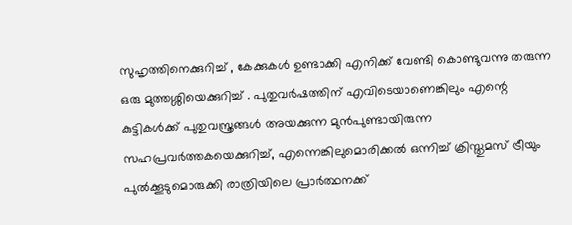സുഹൃത്തിനെക്കുറിച്ച് , കേക്കുകൾ ഉണ്ടാക്കി എനിക്ക് വേണ്ടി കൊണ്ടുവന്നു തരുന്ന ഒരു മുത്തശ്ശിയെക്കുറിച്ച് . പുതുവർഷത്തിന് എവിടെയാണെങ്കിലും എന്റെ കുട്ടികൾക്ക് പുതുവസ്ത്രങ്ങൾ അയക്കുന്ന മുൻപുണ്ടായിരുന്ന സഹപ്രവർത്തകയെക്കുറിച്ച്, എന്നെങ്കിലുമൊരിക്കൽ ഒന്നിച്ച് ക്രിസ്തുമസ് ട്രീയും പുൽക്കൂടുമൊരുക്കി രാത്രിയിലെ പ്രാർത്ഥനക്ക്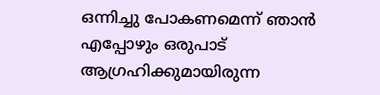ഒന്നിച്ചു പോകണമെന്ന് ഞാൻ എപ്പോഴും ഒരുപാട് ആഗ്രഹിക്കുമായിരുന്ന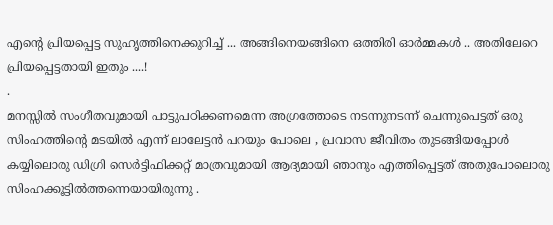എന്റെ പ്രിയപ്പെട്ട സുഹൃത്തിനെക്കുറിച്ച് ... അങ്ങിനെയങ്ങിനെ ഒത്തിരി ഓർമ്മകൾ .. അതിലേറെ പ്രിയപ്പെട്ടതായി ഇതും ....!
.
മനസ്സിൽ സംഗീതവുമായി പാട്ടുപഠിക്കണമെന്ന അഗ്രത്തോടെ നടന്നുനടന്ന് ചെന്നുപെട്ടത് ഒരു സിംഹത്തിന്റെ മടയിൽ എന്ന് ലാലേട്ടൻ പറയും പോലെ , പ്രവാസ ജീവിതം തുടങ്ങിയപ്പോൾ കയ്യിലൊരു ഡിഗ്രി സെർട്ടിഫിക്കറ്റ് മാത്രവുമായി ആദ്യമായി ഞാനും എത്തിപ്പെട്ടത് അതുപോലൊരു സിംഹക്കൂട്ടിൽത്തന്നെയായിരുന്നു .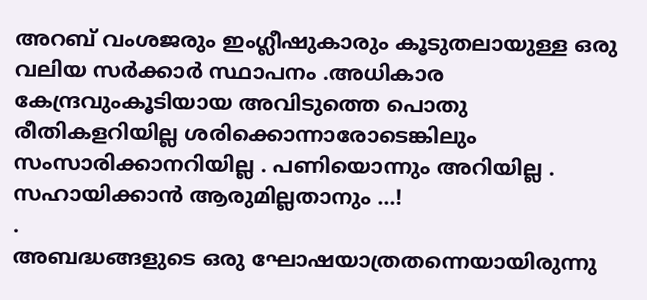അറബ് വംശജരും ഇംഗ്ലീഷുകാരും കൂടുതലായുള്ള ഒരു വലിയ സർക്കാർ സ്ഥാപനം .അധികാര കേന്ദ്രവുംകൂടിയായ അവിടുത്തെ പൊതു രീതികളറിയില്ല ശരിക്കൊന്നാരോടെങ്കിലും സംസാരിക്കാനറിയില്ല . പണിയൊന്നും അറിയില്ല . സഹായിക്കാൻ ആരുമില്ലതാനും ...!
.
അബദ്ധങ്ങളുടെ ഒരു ഘോഷയാത്രതന്നെയായിരുന്നു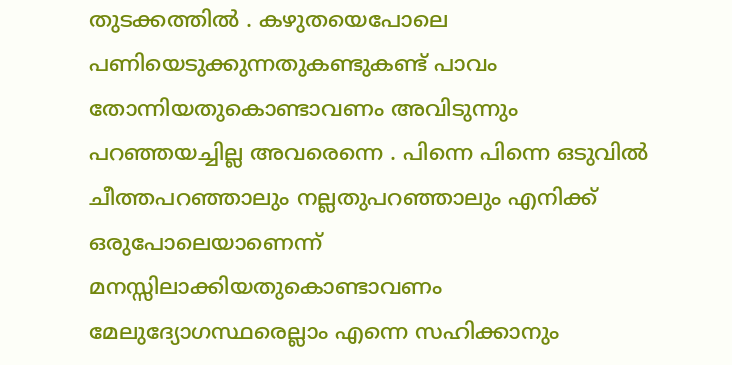തുടക്കത്തിൽ . കഴുതയെപോലെ പണിയെടുക്കുന്നതുകണ്ടുകണ്ട് പാവം തോന്നിയതുകൊണ്ടാവണം അവിടുന്നും പറഞ്ഞയച്ചില്ല അവരെന്നെ . പിന്നെ പിന്നെ ഒടുവിൽ ചീത്തപറഞ്ഞാലും നല്ലതുപറഞ്ഞാലും എനിക്ക് ഒരുപോലെയാണെന്ന് മനസ്സിലാക്കിയതുകൊണ്ടാവണം മേലുദ്യോഗസ്ഥരെല്ലാം എന്നെ സഹിക്കാനും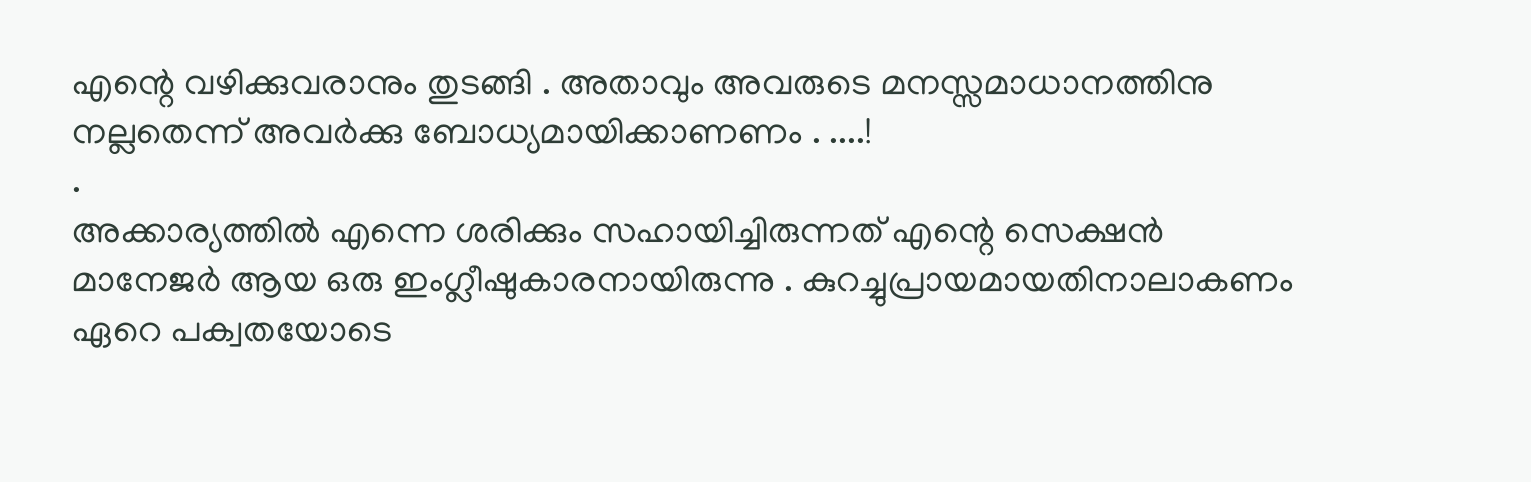എന്റെ വഴിക്കുവരാനും തുടങ്ങി . അതാവും അവരുടെ മനസ്സമാധാനത്തിനു നല്ലതെന്ന് അവർക്കു ബോധ്യമായിക്കാണണം . ....!
.
അക്കാര്യത്തിൽ എന്നെ ശരിക്കും സഹായിച്ചിരുന്നത് എന്റെ സെക്ഷൻ മാനേജർ ആയ ഒരു ഇംഗ്ലീഷുകാരനായിരുന്നു . കുറച്ചുപ്രായമായതിനാലാകണം ഏറെ പക്വതയോടെ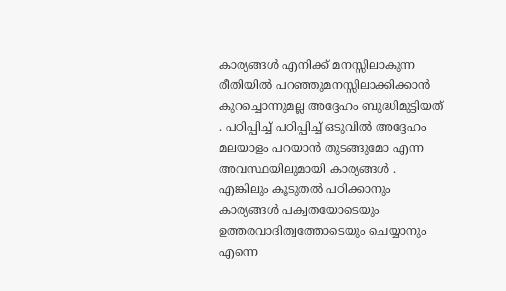കാര്യങ്ങൾ എനിക്ക് മനസ്സിലാകുന്ന രീതിയിൽ പറഞ്ഞുമനസ്സിലാക്കിക്കാൻ കുറച്ചൊന്നുമല്ല അദ്ദേഹം ബുദ്ധിമുട്ടിയത് . പഠിപ്പിച്ച് പഠിപ്പിച്ച് ഒടുവിൽ അദ്ദേഹം മലയാളം പറയാൻ തുടങ്ങുമോ എന്ന അവസ്ഥയിലുമായി കാര്യങ്ങൾ . എങ്കിലും കൂടുതൽ പഠിക്കാനും കാര്യങ്ങൾ പക്വതയോടെയും ഉത്തരവാദിത്വത്തോടെയും ചെയ്യാനും എന്നെ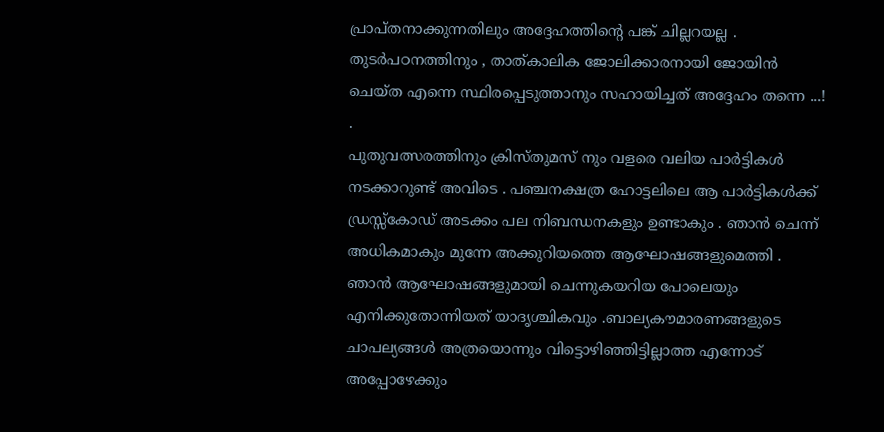പ്രാപ്തനാക്കുന്നതിലും അദ്ദേഹത്തിന്റെ പങ്ക് ചില്ലറയല്ല . തുടർപഠനത്തിനും , താത്കാലിക ജോലിക്കാരനായി ജോയിൻ ചെയ്ത എന്നെ സ്ഥിരപ്പെടുത്താനും സഹായിച്ചത് അദ്ദേഹം തന്നെ ...!
.
പുതുവത്സരത്തിനും ക്രിസ്തുമസ് നും വളരെ വലിയ പാർട്ടികൾ നടക്കാറുണ്ട് അവിടെ . പഞ്ചനക്ഷത്ര ഹോട്ടലിലെ ആ പാർട്ടികൾക്ക് ഡ്രസ്സ്കോഡ് അടക്കം പല നിബന്ധനകളും ഉണ്ടാകും . ഞാൻ ചെന്ന് അധികമാകും മുന്നേ അക്കുറിയത്തെ ആഘോഷങ്ങളുമെത്തി . ഞാൻ ആഘോഷങ്ങളുമായി ചെന്നുകയറിയ പോലെയും എനിക്കുതോന്നിയത് യാദൃശ്ചികവും .ബാല്യകൗമാരണങ്ങളുടെ ചാപല്യങ്ങൾ അത്രയൊന്നും വിട്ടൊഴിഞ്ഞിട്ടില്ലാത്ത എന്നോട് അപ്പോഴേക്കും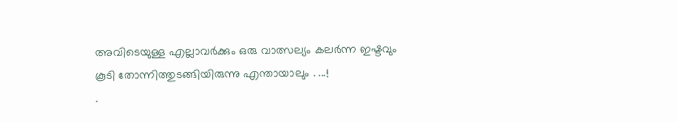അവിടെയുള്ള എല്ലാവർക്കും ഒരു വാത്സല്യം കലർന്ന ഇഷ്ടവും കൂടി തോന്നിത്തുടങ്ങിയിരുന്നു എന്തായാലും . ...!
.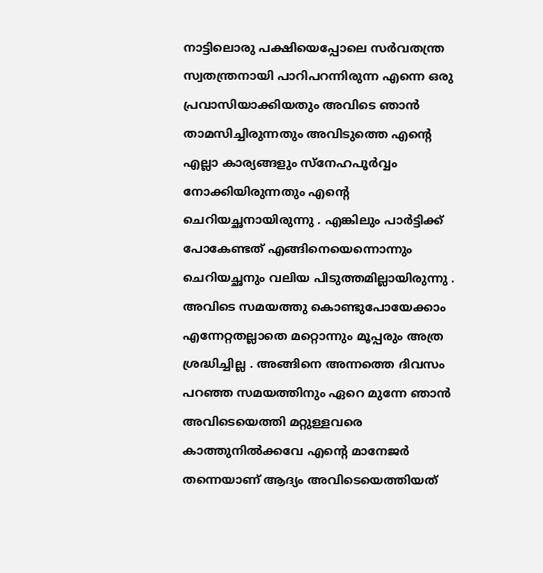നാട്ടിലൊരു പക്ഷിയെപ്പോലെ സർവതന്ത്ര സ്വതന്ത്രനായി പാറിപറന്നിരുന്ന എന്നെ ഒരു പ്രവാസിയാക്കിയതും അവിടെ ഞാൻ താമസിച്ചിരുന്നതും അവിടുത്തെ എന്റെ എല്ലാ കാര്യങ്ങളും സ്നേഹപൂർവ്വം നോക്കിയിരുന്നതും എന്റെ ചെറിയച്ഛനായിരുന്നു . എങ്കിലും പാർട്ടിക്ക് പോകേണ്ടത് എങ്ങിനെയെന്നൊന്നും ചെറിയച്ഛനും വലിയ പിടുത്തമില്ലായിരുന്നു . അവിടെ സമയത്തു കൊണ്ടുപോയേക്കാം എന്നേറ്റതല്ലാതെ മറ്റൊന്നും മൂപ്പരും അത്ര ശ്രദ്ധിച്ചില്ല . അങ്ങിനെ അന്നത്തെ ദിവസം പറഞ്ഞ സമയത്തിനും ഏറെ മുന്നേ ഞാൻ അവിടെയെത്തി മറ്റുള്ളവരെ കാത്തുനിൽക്കവേ എന്റെ മാനേജർ തന്നെയാണ് ആദ്യം അവിടെയെത്തിയത്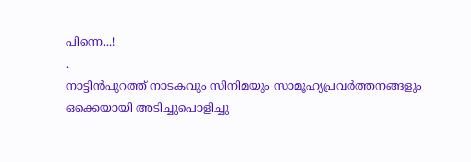പിന്നെ...!
.
നാട്ടിൻപുറത്ത് നാടകവും സിനിമയും സാമൂഹ്യപ്രവർത്തനങ്ങളും ഒക്കെയായി അടിച്ചുപൊളിച്ചു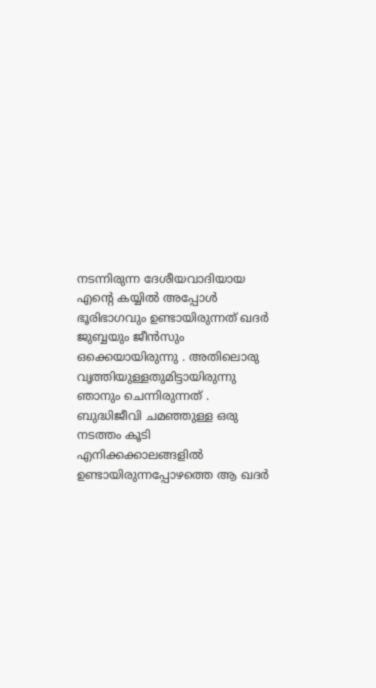നടന്നിരുന്ന ദേശീയവാദിയായ എന്റെ കയ്യിൽ അപ്പോൾ ഭൂരിഭാഗവും ഉണ്ടായിരുന്നത് ഖദർ ജുബ്ബയും ജീൻസും ഒക്കെയായിരുന്നു . അതിലൊരു വൃത്തിയുള്ളതുമിട്ടായിരുന്നു ഞാനും ചെന്നിരുന്നത് . ബുദ്ധിജീവി ചമഞ്ഞുള്ള ഒരു നടത്തം കൂടി എനിക്കക്കാലങ്ങളിൽ ഉണ്ടായിരുന്നപ്പോഴത്തെ ആ ഖദർ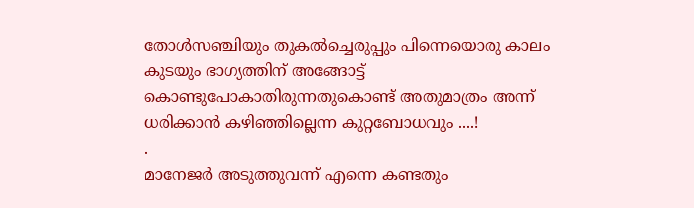തോൾസഞ്ചിയും തുകൽച്ചെരുപ്പും പിന്നെയൊരു കാലം കുടയും ഭാഗ്യത്തിന് അങ്ങോട്ട് കൊണ്ടുപോകാതിരുന്നതുകൊണ്ട് അതുമാത്രം അന്ന് ധരിക്കാൻ കഴിഞ്ഞില്ലെന്ന കുറ്റബോധവും ....!
.
മാനേജർ അടുത്തുവന്ന് എന്നെ കണ്ടതും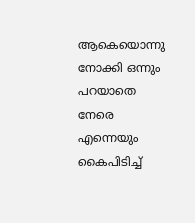ആകെയൊന്നു നോക്കി ഒന്നും പറയാതെ നേരെ എന്നെയും കൈപിടിച്ച്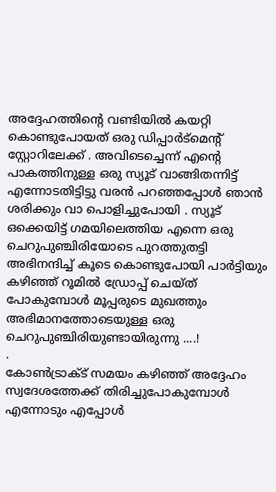അദ്ദേഹത്തിന്റെ വണ്ടിയിൽ കയറ്റി കൊണ്ടുപോയത് ഒരു ഡിപ്പാർട്മെന്റ് സ്റ്റോറിലേക്ക് . അവിടെച്ചെന്ന് എന്റെ പാകത്തിനുള്ള ഒരു സ്യൂട് വാങ്ങിതന്നിട്ട് എന്നോടതിട്ടിട്ടു വരൻ പറഞ്ഞപ്പോൾ ഞാൻ ശരിക്കും വാ പൊളിച്ചുപോയി . സ്യൂട് ഒക്കെയിട്ട് ഗമയിലെത്തിയ എന്നെ ഒരു ചെറുപുഞ്ചിരിയോടെ പുറത്തുതട്ടി അഭിനന്ദിച്ച് കൂടെ കൊണ്ടുപോയി പാർട്ടിയും കഴിഞ്ഞ് റൂമിൽ ഡ്രോപ്പ് ചെയ്ത് പോകുമ്പോൾ മൂപ്പരുടെ മുഖത്തും അഭിമാനത്തോടെയുള്ള ഒരു ചെറുപുഞ്ചിരിയുണ്ടായിരുന്നു ....!
.
കോൺട്രാക്ട് സമയം കഴിഞ്ഞ് അദ്ദേഹം സ്വദേശത്തേക്ക് തിരിച്ചുപോകുമ്പോൾ എന്നോടും എപ്പോൾ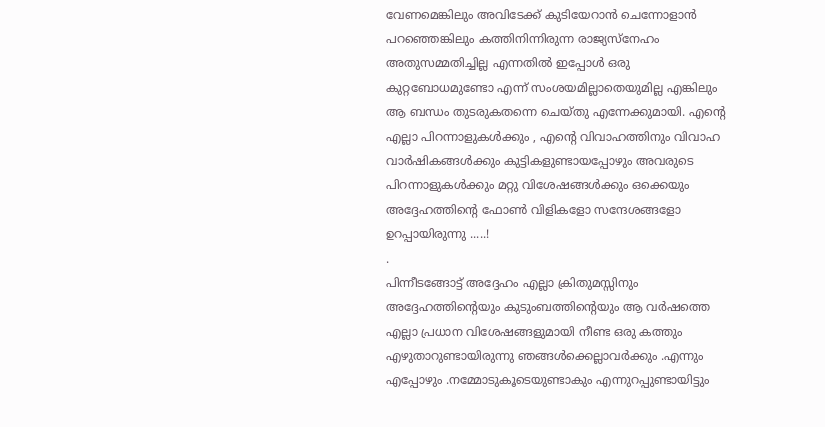വേണമെങ്കിലും അവിടേക്ക് കുടിയേറാൻ ചെന്നോളാൻ പറഞ്ഞെങ്കിലും കത്തിനിന്നിരുന്ന രാജ്യസ്നേഹം അതുസമ്മതിച്ചില്ല എന്നതിൽ ഇപ്പോൾ ഒരു കുറ്റബോധമുണ്ടോ എന്ന് സംശയമില്ലാതെയുമില്ല എങ്കിലും ആ ബന്ധം തുടരുകതന്നെ ചെയ്തു എന്നേക്കുമായി. എന്റെ എല്ലാ പിറന്നാളുകൾക്കും , എന്റെ വിവാഹത്തിനും വിവാഹ വാർഷികങ്ങൾക്കും കുട്ടികളുണ്ടായപ്പോഴും അവരുടെ പിറന്നാളുകൾക്കും മറ്റു വിശേഷങ്ങൾക്കും ഒക്കെയും അദ്ദേഹത്തിന്റെ ഫോൺ വിളികളോ സന്ദേശങ്ങളോ ഉറപ്പായിരുന്നു .....!
.
പിന്നീടങ്ങോട്ട് അദ്ദേഹം എല്ലാ ക്രിതുമസ്സിനും അദ്ദേഹത്തിന്റെയും കുടുംബത്തിന്റെയും ആ വർഷത്തെ എല്ലാ പ്രധാന വിശേഷങ്ങളുമായി നീണ്ട ഒരു കത്തും എഴുതാറുണ്ടായിരുന്നു ഞങ്ങൾക്കെല്ലാവർക്കും .എന്നും എപ്പോഴും .നമ്മോടുകൂടെയുണ്ടാകും എന്നുറപ്പുണ്ടായിട്ടും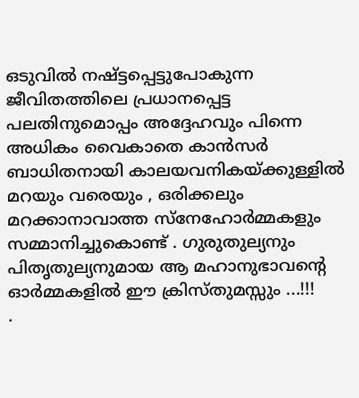ഒടുവിൽ നഷ്ട്ടപ്പെട്ടുപോകുന്ന ജീവിതത്തിലെ പ്രധാനപ്പെട്ട പലതിനുമൊപ്പം അദ്ദേഹവും പിന്നെ അധികം വൈകാതെ കാൻസർ ബാധിതനായി കാലയവനികയ്ക്കുള്ളിൽ മറയും വരെയും , ഒരിക്കലും മറക്കാനാവാത്ത സ്നേഹോർമ്മകളും സമ്മാനിച്ചുകൊണ്ട് . ഗുരുതുല്യനും പിതൃതുല്യനുമായ ആ മഹാനുഭാവന്റെ ഓർമ്മകളിൽ ഈ ക്രിസ്തുമസ്സും ...!!!
.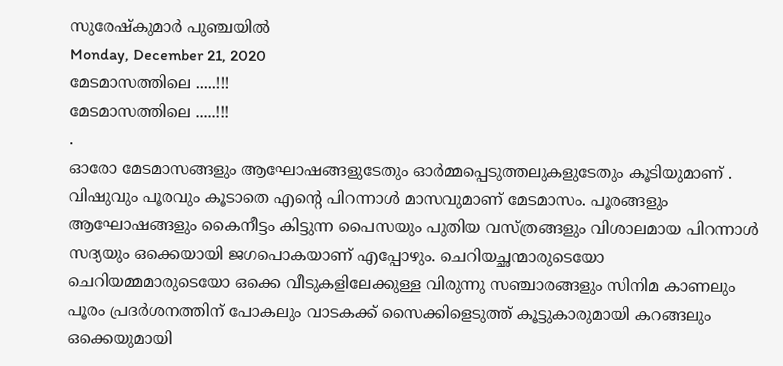സുരേഷ്കുമാർ പുഞ്ചയിൽ
Monday, December 21, 2020
മേടമാസത്തിലെ .....!!!
മേടമാസത്തിലെ .....!!!
.
ഓരോ മേടമാസങ്ങളും ആഘോഷങ്ങളുടേതും ഓർമ്മപ്പെടുത്തലുകളുടേതും കൂടിയുമാണ് . വിഷുവും പൂരവും കൂടാതെ എന്റെ പിറന്നാൾ മാസവുമാണ് മേടമാസം. പൂരങ്ങളും ആഘോഷങ്ങളും കൈനീട്ടം കിട്ടുന്ന പൈസയും പുതിയ വസ്ത്രങ്ങളും വിശാലമായ പിറന്നാൾ സദ്യയും ഒക്കെയായി ജഗപൊകയാണ് എപ്പോഴും. ചെറിയച്ഛന്മാരുടെയോ ചെറിയമ്മമാരുടെയോ ഒക്കെ വീടുകളിലേക്കുള്ള വിരുന്നു സഞ്ചാരങ്ങളും സിനിമ കാണലും പൂരം പ്രദർശനത്തിന് പോകലും വാടകക്ക് സൈക്കിളെടുത്ത് കൂട്ടുകാരുമായി കറങ്ങലും ഒക്കെയുമായി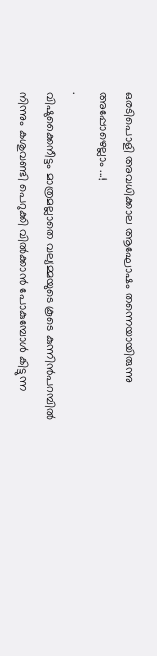ഒരടിപൊളി അവധിക്കാല ആഘോഷം തന്നെയായിരുന്നു അപ്പോഴെല്ലാം ...!
.
വിഷുക്കൈനീട്ടം മാത്രമല്ലാതെ വല്യമ്മയുടെ കൂടെ കുന്നിൻപറമ്പിൽ നിന്നും കശുവണ്ടി പെറുക്കി വിൽക്കാൻ പോകുമ്പോൾ കിട്ടുന്ന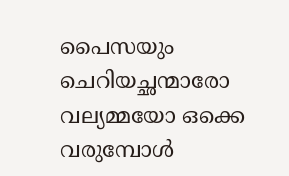പൈസയും ചെറിയച്ഛന്മാരോ വല്യമ്മയോ ഒക്കെ വരുമ്പോൾ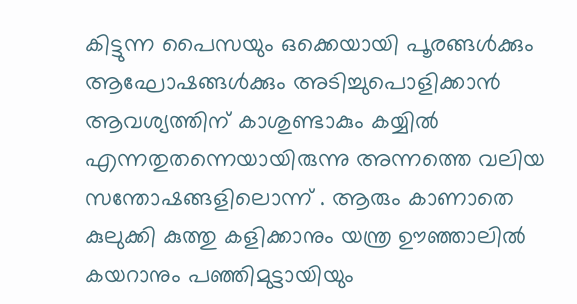കിട്ടുന്ന പൈസയും ഒക്കെയായി പൂരങ്ങൾക്കും ആഘോഷങ്ങൾക്കും അടിച്ചുപൊളിക്കാൻ ആവശ്യത്തിന് കാശുണ്ടാകും കയ്യിൽ എന്നതുതന്നെയായിരുന്നു അന്നത്തെ വലിയ സന്തോഷങ്ങളിലൊന്ന് . ആരും കാണാതെ കുലുക്കി കുത്തു കളിക്കാനും യന്ത്ര ഊഞ്ഞാലിൽ കയറാനും പഞ്ഞിമുട്ടായിയും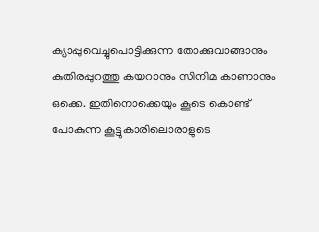ക്യാപ്പുവെച്ചുപൊട്ടിക്കുന്ന തോക്കുവാങ്ങാനും കുതിരപ്പുറത്തു കയറാനും സിനിമ കാണാനും ഒക്കെ. ഇതിനൊക്കെയും കൂടെ കൊണ്ട് പോകുന്ന കൂട്ടുകാരിലൊരാളുടെ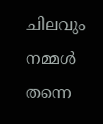ചിലവും നമ്മൾ തന്നെ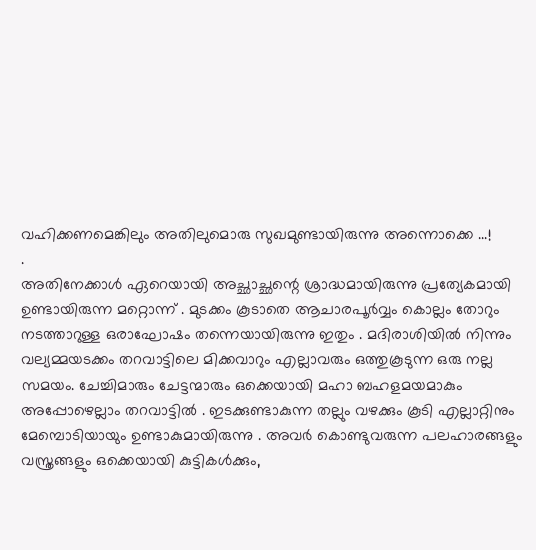വഹിക്കണമെങ്കിലും അതിലുമൊരു സുഖമുണ്ടായിരുന്നു അന്നൊക്കെ ...!
.
അതിനേക്കാൾ ഏറെയായി അച്ഛാച്ഛന്റെ ശ്രാദ്ധമായിരുന്നു പ്രത്യേകമായി ഉണ്ടായിരുന്ന മറ്റൊന്ന് . മുടക്കം കൂടാതെ ആചാരപൂർവ്വം കൊല്ലം തോറും നടത്താറുള്ള ഒരാഘോഷം തന്നെയായിരുന്നു ഇതും . മദിരാശിയിൽ നിന്നും വല്യമ്മയടക്കം തറവാട്ടിലെ മിക്കവാറും എല്ലാവരും ഒത്തുകൂടുന്ന ഒരു നല്ല സമയം. ചേച്ചിമാരും ചേട്ടന്മാരും ഒക്കെയായി മഹാ ബഹളമയമാകും അപ്പോഴെല്ലാം തറവാട്ടിൽ . ഇടക്കുണ്ടാകുന്ന തല്ലും വഴക്കും കൂടി എല്ലാറ്റിനും മേമ്പൊടിയായും ഉണ്ടാകുമായിരുന്നു . അവർ കൊണ്ടുവരുന്ന പലഹാരങ്ങളും വസ്ത്രങ്ങളും ഒക്കെയായി കുട്ടികൾക്കും,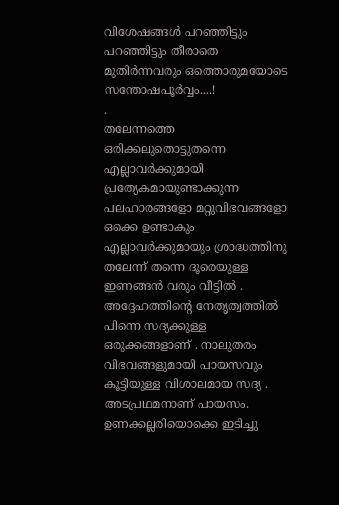വിശേഷങ്ങൾ പറഞ്ഞിട്ടും പറഞ്ഞിട്ടും തീരാതെ മുതിർന്നവരും ഒത്തൊരുമയോടെ സന്തോഷപൂർവ്വം....!
.
തലേന്നത്തെ ഒരിക്കലുതൊട്ടുതന്നെ എല്ലാവർക്കുമായി പ്രത്യേകമായുണ്ടാക്കുന്ന പലഹാരങ്ങളോ മറ്റുവിഭവങ്ങളോ ഒക്കെ ഉണ്ടാകും എല്ലാവർക്കുമായും ശ്രാദ്ധത്തിനു തലേന്ന് തന്നെ ദൂരെയുള്ള ഇണങ്ങൻ വരും വീട്ടിൽ . അദ്ദേഹത്തിന്റെ നേതൃത്വത്തിൽ പിന്നെ സദ്യക്കുള്ള ഒരുക്കങ്ങളാണ് . നാലുതരം വിഭവങ്ങളുമായി പായസവും കൂട്ടിയുള്ള വിശാലമായ സദ്യ . അടപ്രഥമനാണ് പായസം. ഉണക്കല്ലരിയൊക്കെ ഇടിച്ചു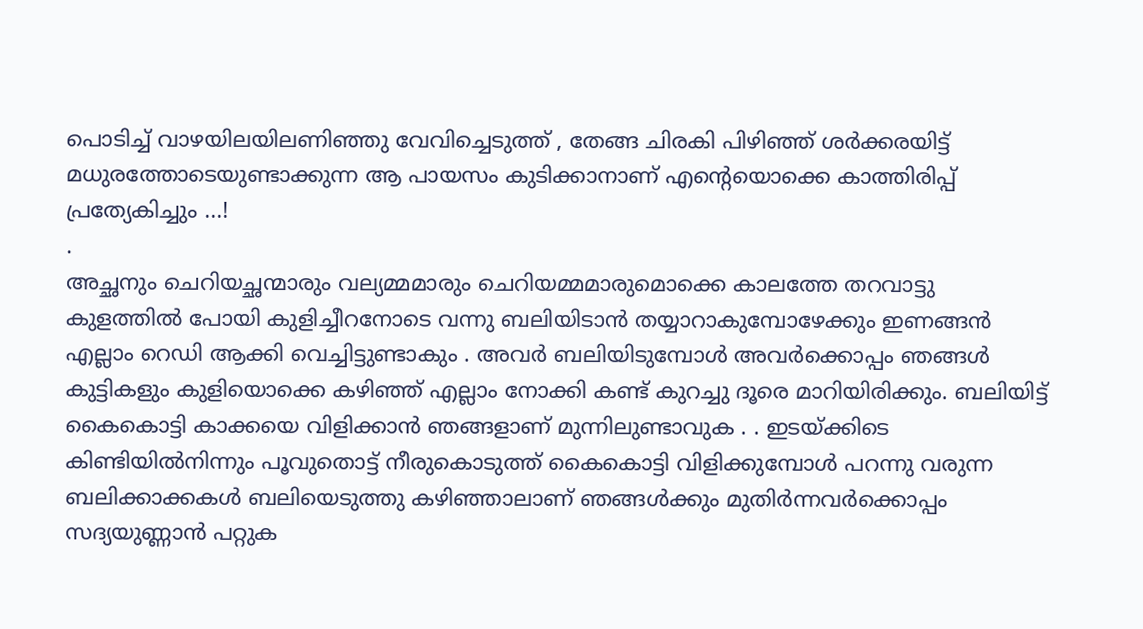പൊടിച്ച് വാഴയിലയിലണിഞ്ഞു വേവിച്ചെടുത്ത് , തേങ്ങ ചിരകി പിഴിഞ്ഞ് ശർക്കരയിട്ട് മധുരത്തോടെയുണ്ടാക്കുന്ന ആ പായസം കുടിക്കാനാണ് എന്റെയൊക്കെ കാത്തിരിപ്പ് പ്രത്യേകിച്ചും ...!
.
അച്ഛനും ചെറിയച്ഛന്മാരും വല്യമ്മമാരും ചെറിയമ്മമാരുമൊക്കെ കാലത്തേ തറവാട്ടു കുളത്തിൽ പോയി കുളിച്ചീറനോടെ വന്നു ബലിയിടാൻ തയ്യാറാകുമ്പോഴേക്കും ഇണങ്ങൻ എല്ലാം റെഡി ആക്കി വെച്ചിട്ടുണ്ടാകും . അവർ ബലിയിടുമ്പോൾ അവർക്കൊപ്പം ഞങ്ങൾ കുട്ടികളും കുളിയൊക്കെ കഴിഞ്ഞ് എല്ലാം നോക്കി കണ്ട് കുറച്ചു ദൂരെ മാറിയിരിക്കും. ബലിയിട്ട് കൈകൊട്ടി കാക്കയെ വിളിക്കാൻ ഞങ്ങളാണ് മുന്നിലുണ്ടാവുക . . ഇടയ്ക്കിടെ കിണ്ടിയിൽനിന്നും പൂവുതൊട്ട് നീരുകൊടുത്ത് കൈകൊട്ടി വിളിക്കുമ്പോൾ പറന്നു വരുന്ന ബലിക്കാക്കകൾ ബലിയെടുത്തു കഴിഞ്ഞാലാണ് ഞങ്ങൾക്കും മുതിർന്നവർക്കൊപ്പം സദ്യയുണ്ണാൻ പറ്റുക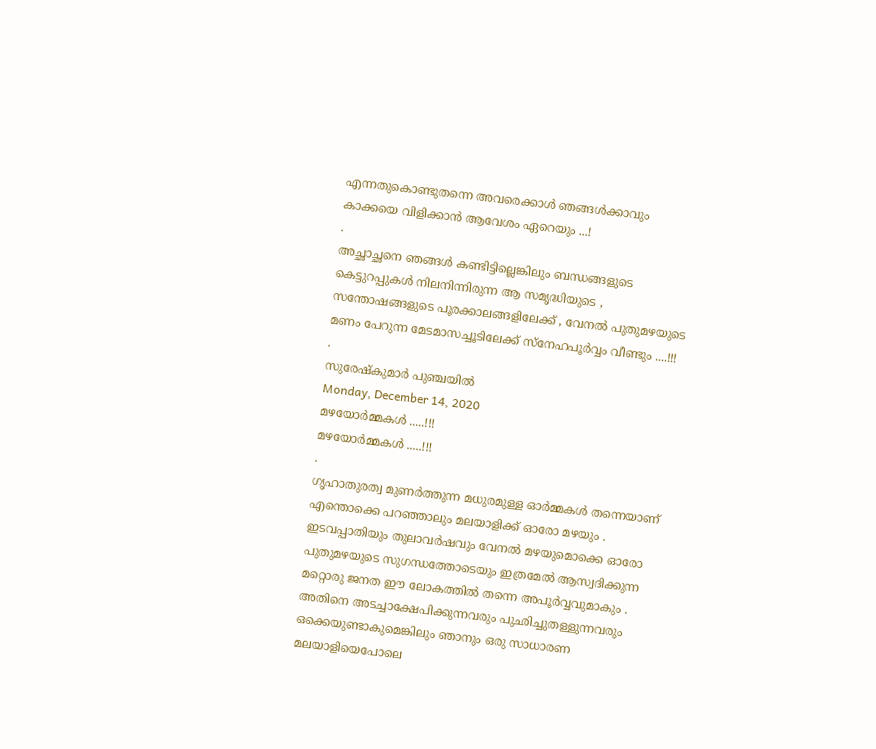എന്നതുകൊണ്ടുതന്നെ അവരെക്കാൾ ഞങ്ങൾക്കാവും കാക്കയെ വിളിക്കാൻ ആവേശം ഏറെയും ...!
.
അച്ഛാച്ഛനെ ഞങ്ങൾ കണ്ടിട്ടില്ലെങ്കിലും ബന്ധങ്ങളുടെ കെട്ടുറപ്പുകൾ നിലനിന്നിരുന്ന ആ സമൃദ്ധിയുടെ , സന്തോഷങ്ങളുടെ പൂരക്കാലങ്ങളിലേക്ക് , വേനൽ പുതുമഴയുടെ മണം പേറുന്ന മേടമാസച്ചൂടിലേക്ക് സ്നേഹപൂർവ്വം വീണ്ടും ....!!!
.
സുരേഷ്കുമാർ പുഞ്ചയിൽ
Monday, December 14, 2020
മഴയോർമ്മകൾ .....!!!
മഴയോർമ്മകൾ .....!!!
.
ഗൃഹാതുരത്വ മുണർത്തുന്ന മധുരമുള്ള ഓർമ്മകൾ തന്നെയാണ് എന്തൊക്കെ പറഞ്ഞാലും മലയാളിക്ക് ഓരോ മഴയും . ഇടവപ്പാതിയും തുലാവർഷവും വേനൽ മഴയുമൊക്കെ ഓരോ പുതുമഴയുടെ സുഗന്ധത്തോടെയും ഇത്രമേൽ ആസ്വദിക്കുന്ന മറ്റൊരു ജനത ഈ ലോകത്തിൽ തന്നെ അപൂർവ്വവുമാകും . അതിനെ അടച്ചാക്ഷേപിക്കുന്നവരും പുഛിച്ചുതള്ളുന്നവരും ഒക്കെയുണ്ടാകുമെങ്കിലും ഞാനും ഒരു സാധാരണ മലയാളിയെപോലെ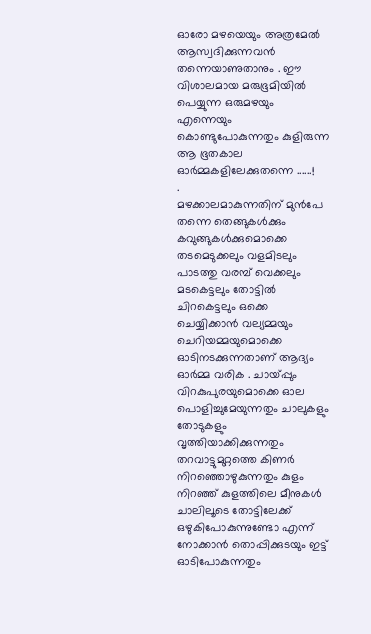ഓരോ മഴയെയും അത്രമേൽ ആസ്വദിക്കുന്നവൻ തന്നെയാണുതാനും . ഈ വിശാലമായ മരുഭൂമിയിൽ പെയ്യുന്ന ഒരുമഴയും എന്നെയും കൊണ്ടുപോകുന്നതും കുളിരുന്ന ആ ഭൂതകാല ഓർമ്മകളിലേക്കുതന്നെ ......!
.
മഴക്കാലമാകുന്നതിന് മുൻപേ തന്നെ തെങ്ങുകൾക്കും കവുങ്ങുകൾക്കുമൊക്കെ തടമെടുക്കലും വളമിടലും പാടത്തു വരമ്പ് വെക്കലും മടകെട്ടലും തോട്ടിൽ ചിറകെട്ടലും ഒക്കെ ചെയ്യിക്കാൻ വല്യമ്മയും ചെറിയമ്മയുമൊക്കെ ഓടിനടക്കുന്നതാണ് ആദ്യം ഓർമ്മ വരിക . ചായ്പ്പും വിറകുപുരയുമൊക്കെ ഓല പൊളിച്ചുമേയുന്നതും ചാലുകളും തോടുകളും വൃത്തിയാക്കിക്കുന്നതും തറവാട്ടുമുറ്റത്തെ കിണർ നിറഞ്ഞൊഴുകുന്നതും കുളം നിറഞ്ഞ് കുളത്തിലെ മീനുകൾ ചാലിലൂടെ തോട്ടിലേക്ക് ഒഴുകിപോകുന്നുണ്ടോ എന്ന് നോക്കാൻ തൊപ്പിക്കുടയും ഇട്ട് ഓടിപോകുന്നതും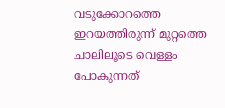വടുക്കോറത്തെ ഇറയത്തിരുന്ന് മുറ്റത്തെ ചാലിലൂടെ വെള്ളം പോകുന്നത്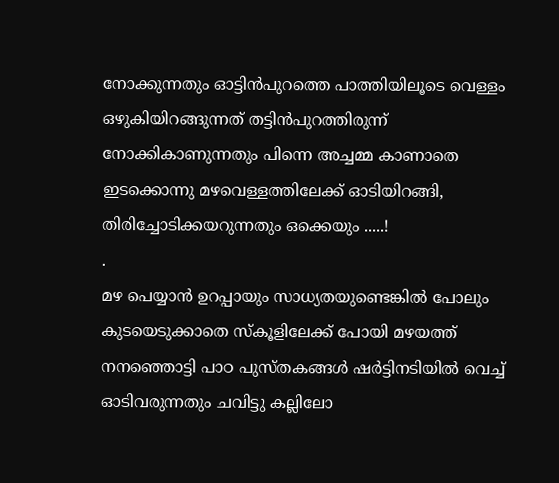നോക്കുന്നതും ഓട്ടിൻപുറത്തെ പാത്തിയിലൂടെ വെള്ളം ഒഴുകിയിറങ്ങുന്നത് തട്ടിൻപുറത്തിരുന്ന് നോക്കികാണുന്നതും പിന്നെ അച്ചമ്മ കാണാതെ ഇടക്കൊന്നു മഴവെള്ളത്തിലേക്ക് ഓടിയിറങ്ങി, തിരിച്ചോടിക്കയറുന്നതും ഒക്കെയും .....!
.
മഴ പെയ്യാൻ ഉറപ്പായും സാധ്യതയുണ്ടെങ്കിൽ പോലും കുടയെടുക്കാതെ സ്കൂളിലേക്ക് പോയി മഴയത്ത് നനഞ്ഞൊട്ടി പാഠ പുസ്തകങ്ങൾ ഷർട്ടിനടിയിൽ വെച്ച് ഓടിവരുന്നതും ചവിട്ടു കല്ലിലോ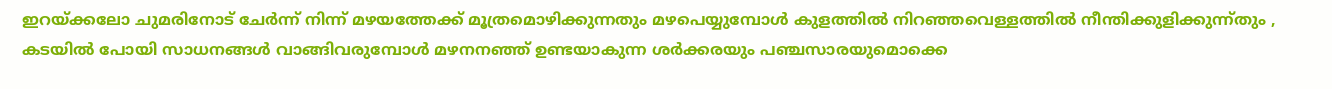ഇറയ്ക്കലോ ചുമരിനോട് ചേർന്ന് നിന്ന് മഴയത്തേക്ക് മൂത്രമൊഴിക്കുന്നതും മഴപെയ്യുമ്പോൾ കുളത്തിൽ നിറഞ്ഞവെള്ളത്തിൽ നീന്തിക്കുളിക്കുന്ന്തും , കടയിൽ പോയി സാധനങ്ങൾ വാങ്ങിവരുമ്പോൾ മഴനനഞ്ഞ് ഉണ്ടയാകുന്ന ശർക്കരയും പഞ്ചസാരയുമൊക്കെ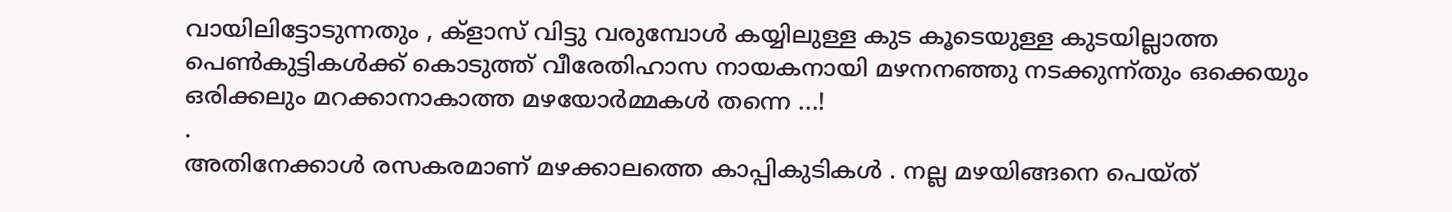വായിലിട്ടോടുന്നതും , ക്ളാസ് വിട്ടു വരുമ്പോൾ കയ്യിലുള്ള കുട കൂടെയുള്ള കുടയില്ലാത്ത പെൺകുട്ടികൾക്ക് കൊടുത്ത് വീരേതിഹാസ നായകനായി മഴനനഞ്ഞു നടക്കുന്ന്തും ഒക്കെയും ഒരിക്കലും മറക്കാനാകാത്ത മഴയോർമ്മകൾ തന്നെ ...!
.
അതിനേക്കാൾ രസകരമാണ് മഴക്കാലത്തെ കാപ്പികുടികൾ . നല്ല മഴയിങ്ങനെ പെയ്ത്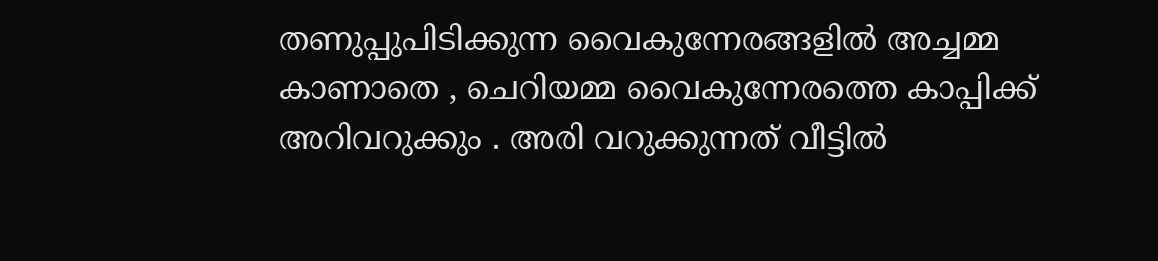തണുപ്പുപിടിക്കുന്ന വൈകുന്നേരങ്ങളിൽ അച്ചമ്മ കാണാതെ , ചെറിയമ്മ വൈകുന്നേരത്തെ കാപ്പിക്ക് അറിവറുക്കും . അരി വറുക്കുന്നത് വീട്ടിൽ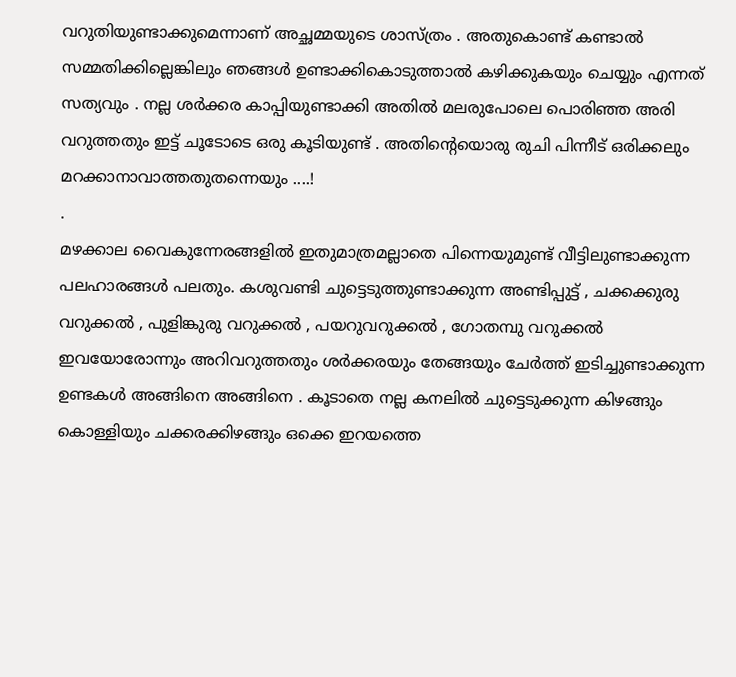വറുതിയുണ്ടാക്കുമെന്നാണ് അച്ഛമ്മയുടെ ശാസ്ത്രം . അതുകൊണ്ട് കണ്ടാൽ സമ്മതിക്കില്ലെങ്കിലും ഞങ്ങൾ ഉണ്ടാക്കികൊടുത്താൽ കഴിക്കുകയും ചെയ്യും എന്നത് സത്യവും . നല്ല ശർക്കര കാപ്പിയുണ്ടാക്കി അതിൽ മലരുപോലെ പൊരിഞ്ഞ അരി വറുത്തതും ഇട്ട് ചൂടോടെ ഒരു കൂടിയുണ്ട് . അതിന്റെയൊരു രുചി പിന്നീട് ഒരിക്കലും മറക്കാനാവാത്തതുതന്നെയും ....!
.
മഴക്കാല വൈകുന്നേരങ്ങളിൽ ഇതുമാത്രമല്ലാതെ പിന്നെയുമുണ്ട് വീട്ടിലുണ്ടാക്കുന്ന പലഹാരങ്ങൾ പലതും. കശുവണ്ടി ചുട്ടെടുത്തുണ്ടാക്കുന്ന അണ്ടിപ്പുട്ട് , ചക്കക്കുരു വറുക്കൽ , പുളിങ്കുരു വറുക്കൽ , പയറുവറുക്കൽ , ഗോതമ്പു വറുക്കൽ ഇവയോരോന്നും അറിവറുത്തതും ശർക്കരയും തേങ്ങയും ചേർത്ത് ഇടിച്ചുണ്ടാക്കുന്ന ഉണ്ടകൾ അങ്ങിനെ അങ്ങിനെ . കൂടാതെ നല്ല കനലിൽ ചുട്ടെടുക്കുന്ന കിഴങ്ങും കൊള്ളിയും ചക്കരക്കിഴങ്ങും ഒക്കെ ഇറയത്തെ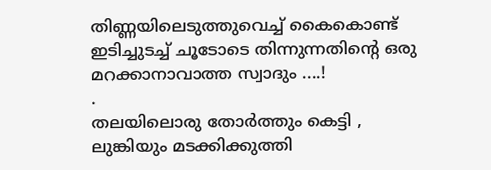തിണ്ണയിലെടുത്തുവെച്ച് കൈകൊണ്ട് ഇടിച്ചുടച്ച് ചൂടോടെ തിന്നുന്നതിന്റെ ഒരു മറക്കാനാവാത്ത സ്വാദും ....!
.
തലയിലൊരു തോർത്തും കെട്ടി , ലുങ്കിയും മടക്കിക്കുത്തി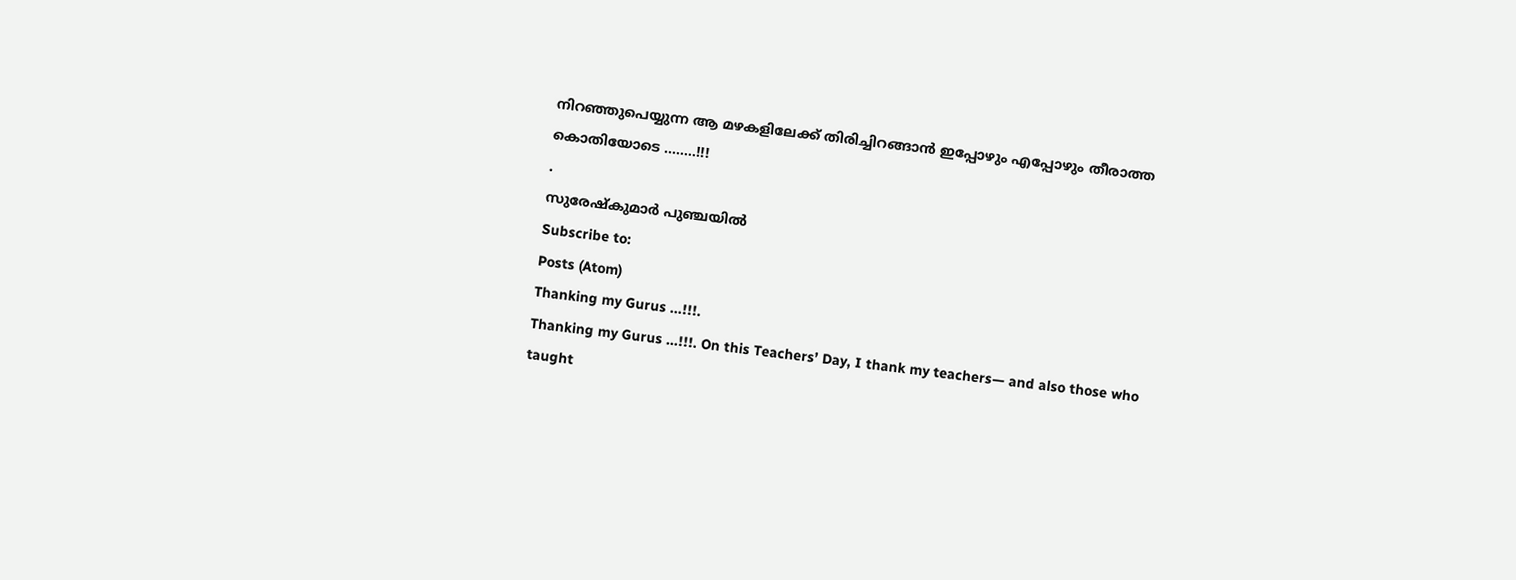നിറഞ്ഞുപെയ്യുന്ന ആ മഴകളിലേക്ക് തിരിച്ചിറങ്ങാൻ ഇപ്പോഴും എപ്പോഴും തീരാത്ത കൊതിയോടെ ........!!!
.
സുരേഷ്കുമാർ പുഞ്ചയിൽ
Subscribe to:
Posts (Atom)
Thanking my Gurus ...!!!.
Thanking my Gurus ...!!!. On this Teachers’ Day, I thank my teachers— and also those who taught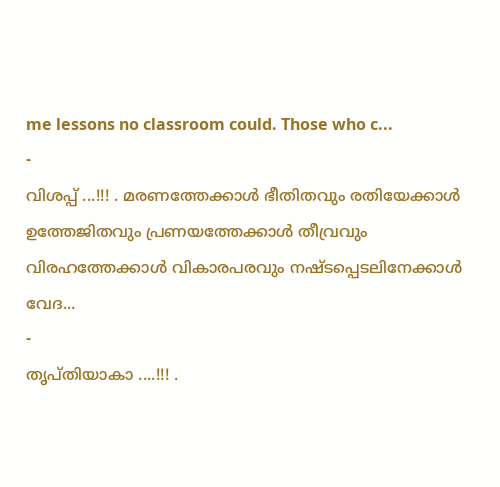me lessons no classroom could. Those who c...
-
വിശപ്പ് ...!!! . മരണത്തേക്കാൾ ഭീതിതവും രതിയേക്കാൾ ഉത്തേജിതവും പ്രണയത്തേക്കാൾ തീവ്രവും വിരഹത്തേക്കാൾ വികാരപരവും നഷ്ടപ്പെടലിനേക്കാൾ വേദ...
-
തൃപ്തിയാകാ ....!!! .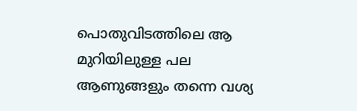പൊതുവിടത്തിലെ ആ മുറിയിലുള്ള പല ആണുങ്ങളും തന്നെ വശ്യ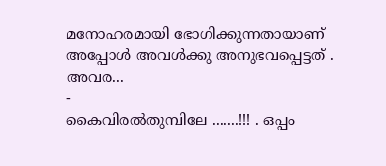മനോഹരമായി ഭോഗിക്കുന്നതായാണ് അപ്പോൾ അവൾക്കു അനുഭവപ്പെട്ടത് . അവര...
-
കൈവിരൽതുമ്പിലേ .......!!! . ഒപ്പം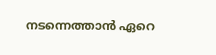നടന്നെത്താൻ ഏറെ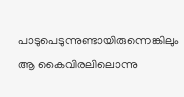പാടുപെടുന്നുണ്ടായിരുന്നെങ്കിലും ആ കൈവിരലിലൊന്നു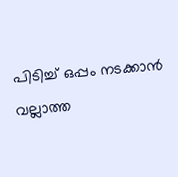പിടിച്ച് ഒപ്പം നടക്കാൻ വല്ലാത്ത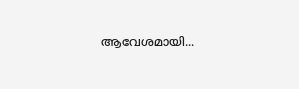ആവേശമായി...